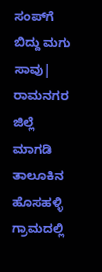ಸಂಪ್‌ಗೆ ಬಿದ್ದು ಮಗು ಸಾವು| ರಾಮನಗರ ಜಿಲ್ಲೆ ಮಾಗಡಿ ತಾಲೂಕಿನ ಹೊಸಹಳ್ಳಿ ಗ್ರಾಮದಲ್ಲಿ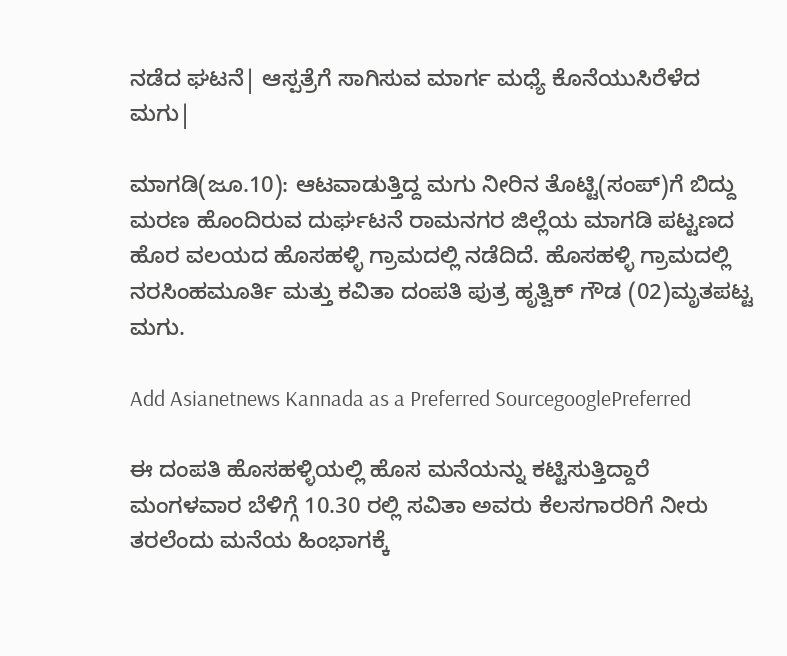ನಡೆದ ಘಟನೆ| ಆಸ್ಪತ್ರೆಗೆ ಸಾಗಿಸುವ ಮಾರ್ಗ ಮಧ್ಯೆ ಕೊನೆಯುಸಿರೆಳೆದ ಮಗು|

ಮಾಗಡಿ(ಜೂ.10): ಆಟವಾಡುತ್ತಿದ್ದ ಮಗು ನೀರಿನ ತೊಟ್ಟಿ(ಸಂಪ್‌)ಗೆ ಬಿದ್ದು ಮರಣ ಹೊಂದಿರುವ ದುರ್ಘಟನೆ ರಾಮನಗರ ಜಿಲ್ಲೆಯ ಮಾಗಡಿ ಪಟ್ಟಣದ ಹೊರ ವಲಯದ ಹೊಸಹಳ್ಳಿ ಗ್ರಾಮದಲ್ಲಿ ನಡೆದಿದೆ. ಹೊಸಹಳ್ಳಿ ಗ್ರಾಮದಲ್ಲಿ ನರಸಿಂಹಮೂರ್ತಿ ಮತ್ತು ಕವಿತಾ ದಂಪತಿ ಪುತ್ರ ಹೃತ್ವಿಕ್‌ ಗೌಡ (02)ಮೃತಪಟ್ಟ ಮಗು.

Add Asianetnews Kannada as a Preferred SourcegooglePreferred

ಈ ದಂಪತಿ ಹೊಸಹಳ್ಳಿಯಲ್ಲಿ ಹೊಸ ಮನೆಯನ್ನು ಕಟ್ಟಿಸುತ್ತಿದ್ದಾರೆ ಮಂಗಳವಾರ ಬೆಳಿಗ್ಗೆ 10.30 ರಲ್ಲಿ ಸವಿತಾ ಅವರು ಕೆಲಸಗಾರರಿಗೆ ನೀರು ತರಲೆಂದು ಮನೆಯ ಹಿಂಭಾಗಕ್ಕೆ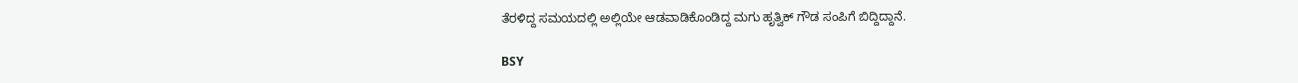ತೆರಳಿದ್ದ ಸಮಯದಲ್ಲಿ ಅಲ್ಲಿಯೇ ಆಡವಾಡಿಕೊಂಡಿದ್ದ ಮಗು ಹೃತ್ವಿಕ್‌ ಗೌಡ ಸಂಪಿಗೆ ಬಿದ್ದಿದ್ದಾನೆ.

BSY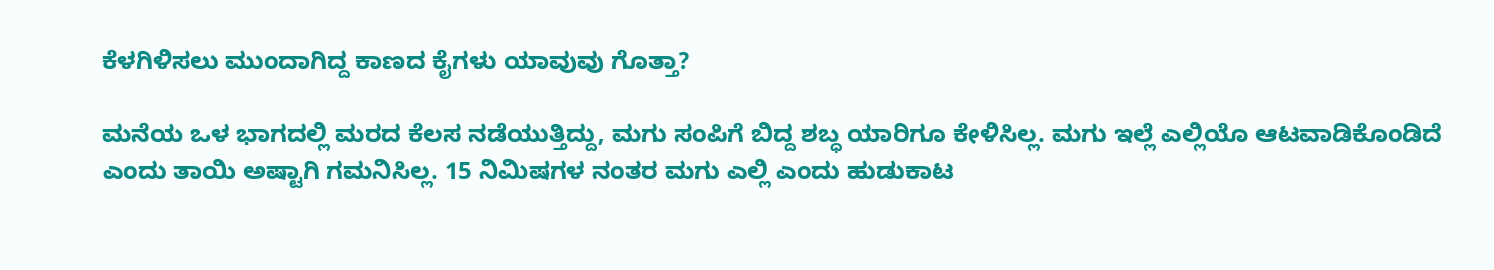ಕೆಳಗಿಳಿಸಲು ಮುಂದಾಗಿದ್ದ ಕಾಣದ ಕೈಗಳು ಯಾವುವು ಗೊತ್ತಾ?

ಮನೆಯ ಒಳ ಭಾಗದಲ್ಲಿ ಮರದ ಕೆಲಸ ನಡೆಯುತ್ತಿದ್ದು, ಮಗು ಸಂಪಿಗೆ ಬಿದ್ದ ಶಬ್ಧ ಯಾರಿಗೂ ಕೇಳಿಸಿಲ್ಲ. ಮಗು ಇಲ್ಲೆ ಎಲ್ಲಿಯೊ ಆಟವಾಡಿಕೊಂಡಿದೆ ಎಂದು ತಾಯಿ ಅಷ್ಟಾಗಿ ಗಮನಿಸಿಲ್ಲ. 15 ನಿಮಿಷಗಳ ನಂತರ ಮಗು ಎಲ್ಲಿ ಎಂದು ಹುಡುಕಾಟ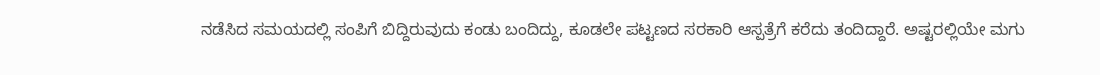ನಡೆಸಿದ ಸಮಯದಲ್ಲಿ ಸಂಪಿಗೆ ಬಿದ್ದಿರುವುದು ಕಂಡು ಬಂದಿದ್ದು, ಕೂಡಲೇ ಪಟ್ಟಣದ ಸರಕಾರಿ ಆಸ್ಪತ್ರೆಗೆ ಕರೆದು ತಂದಿದ್ದಾರೆ. ಅಷ್ಟರಲ್ಲಿಯೇ ಮಗು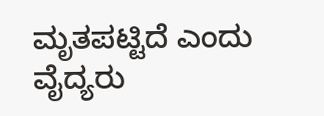ಮೃತಪಟ್ಟಿದೆ ಎಂದು ವೈದ್ಯರು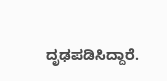ದೃಢಪಡಿಸಿದ್ದಾರೆ.